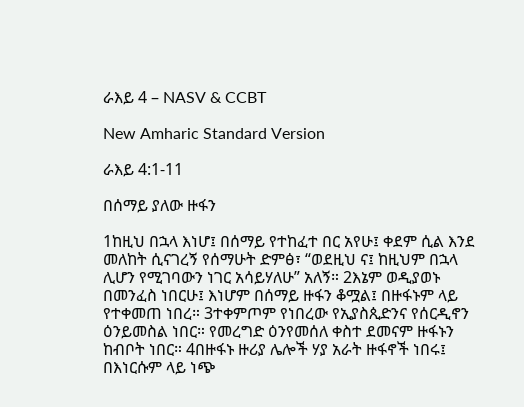ራእይ 4 – NASV & CCBT

New Amharic Standard Version

ራእይ 4:1-11

በሰማይ ያለው ዙፋን

1ከዚህ በኋላ እነሆ፤ በሰማይ የተከፈተ በር አየሁ፤ ቀደም ሲል እንደ መለከት ሲናገረኝ የሰማሁት ድምፅ፣ “ወደዚህ ና፤ ከዚህም በኋላ ሊሆን የሚገባውን ነገር አሳይሃለሁ” አለኝ። 2እኔም ወዲያወኑ በመንፈስ ነበርሁ፤ እነሆም በሰማይ ዙፋን ቆሟል፤ በዙፋኑም ላይ የተቀመጠ ነበረ። 3ተቀምጦም የነበረው የኢያስጲድንና የሰርዲኖን ዕንይመስል ነበር። የመረግድ ዕንየመሰለ ቀስተ ደመናም ዙፋኑን ከብቦት ነበር። 4በዙፋኑ ዙሪያ ሌሎች ሃያ አራት ዙፋኖች ነበሩ፤ በእነርሱም ላይ ነጭ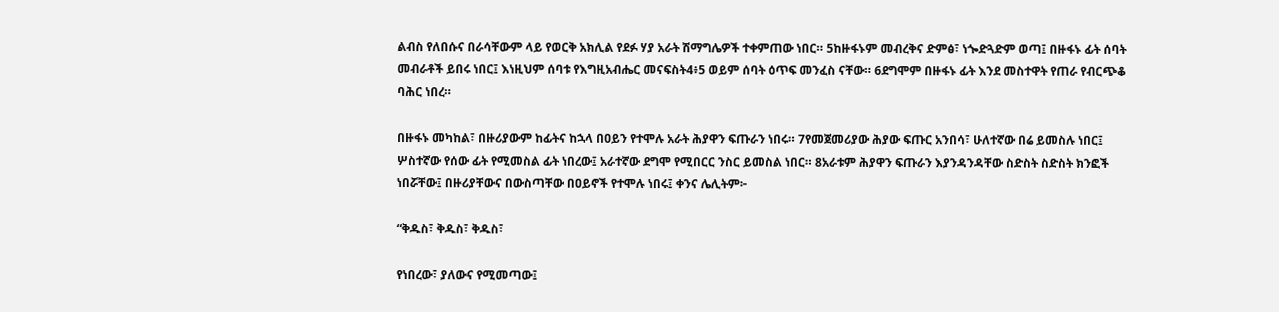ልብስ የለበሱና በራሳቸውም ላይ የወርቅ አክሊል የደፉ ሃያ አራት ሽማግሌዎች ተቀምጠው ነበር። 5ከዙፋኑም መብረቅና ድምፅ፣ ነጐድጓድም ወጣ፤ በዙፋኑ ፊት ሰባት መብራቶች ይበሩ ነበር፤ እነዚህም ሰባቱ የእግዚአብሔር መናፍስት4፥5 ወይም ሰባት ዕጥፍ መንፈስ ናቸው። 6ደግሞም በዙፋኑ ፊት እንደ መስተዋት የጠራ የብርጭቆ ባሕር ነበረ።

በዙፋኑ መካከል፣ በዙሪያውም ከፊትና ከኋላ በዐይን የተሞሉ አራት ሕያዋን ፍጡራን ነበሩ። 7የመጀመሪያው ሕያው ፍጡር አንበሳ፣ ሁለተኛው በሬ ይመስሉ ነበር፤ ሦስተኛው የሰው ፊት የሚመስል ፊት ነበረው፤ አራተኛው ደግሞ የሚበርር ንስር ይመስል ነበር። 8አራቱም ሕያዋን ፍጡራን እያንዳንዳቸው ስድስት ስድስት ክንፎች ነበሯቸው፤ በዙሪያቸውና በውስጣቸው በዐይኖች የተሞሉ ነበሩ፤ ቀንና ሌሊትም፦

“ቅዱስ፣ ቅዱስ፣ ቅዱስ፣

የነበረው፣ ያለውና የሚመጣው፤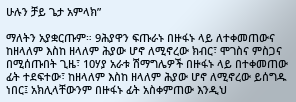ሁሉን ቻይ ጌታ አምላክ”

ማለትን አያቋርጡም። 9ሕያዋን ፍጡራኑ በዙፋኑ ላይ ለተቀመጠውና ከዘላለም እስከ ዘላለም ሕያው ሆኖ ለሚኖረው ክብር፣ ሞገስና ምስጋና በሚሰጡበት ጊዜ፣ 10ሃያ አራቱ ሽማግሌዎች በዙፋኑ ላይ በተቀመጠው ፊት ተደፍተው፣ ከዘላለም እስከ ዘላለም ሕያው ሆኖ ለሚኖረው ይሰግዱ ነበር፤ አክሊላቸውንም በዙፋኑ ፊት አስቀምጠው እንዲህ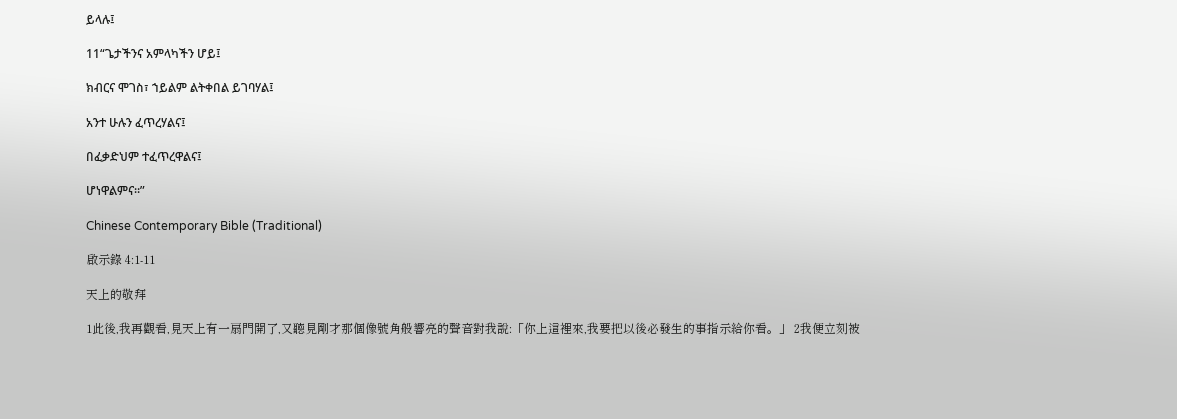ይላሉ፤

11“ጌታችንና አምላካችን ሆይ፤

ክብርና ሞገስ፣ ኀይልም ልትቀበል ይገባሃል፤

አንተ ሁሉን ፈጥረሃልና፤

በፈቃድህም ተፈጥረዋልና፤

ሆነዋልምና።”

Chinese Contemporary Bible (Traditional)

啟示錄 4:1-11

天上的敬拜

1此後,我再觀看,見天上有一扇門開了,又聽見剛才那個像號角般響亮的聲音對我說:「你上這裡來,我要把以後必發生的事指示給你看。」 2我便立刻被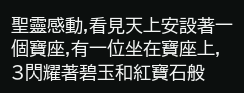聖靈感動,看見天上安設著一個寶座,有一位坐在寶座上, 3閃耀著碧玉和紅寶石般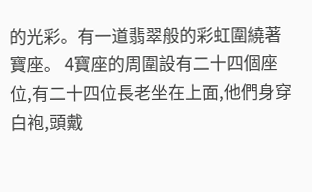的光彩。有一道翡翠般的彩虹圍繞著寶座。 4寶座的周圍設有二十四個座位,有二十四位長老坐在上面,他們身穿白袍,頭戴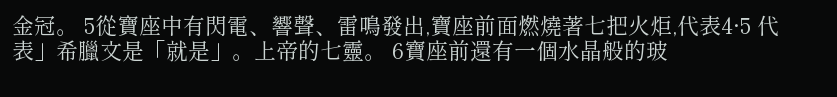金冠。 5從寶座中有閃電、響聲、雷鳴發出,寶座前面燃燒著七把火炬,代表4·5 代表」希臘文是「就是」。上帝的七靈。 6寶座前還有一個水晶般的玻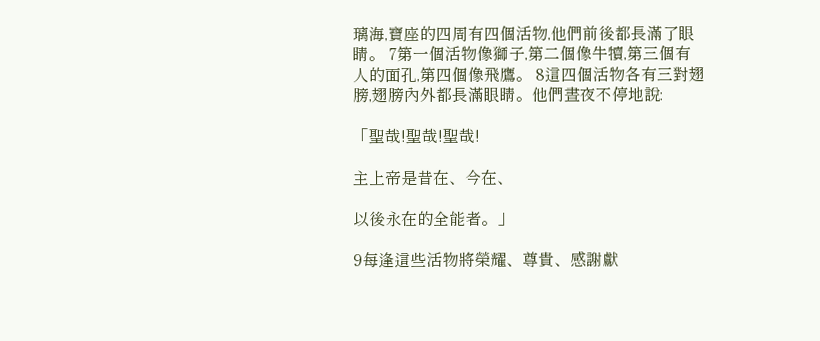璃海,寶座的四周有四個活物,他們前後都長滿了眼睛。 7第一個活物像獅子,第二個像牛犢,第三個有人的面孔,第四個像飛鷹。 8這四個活物各有三對翅膀,翅膀內外都長滿眼睛。他們晝夜不停地說:

「聖哉!聖哉!聖哉!

主上帝是昔在、今在、

以後永在的全能者。」

9每逢這些活物將榮耀、尊貴、感謝獻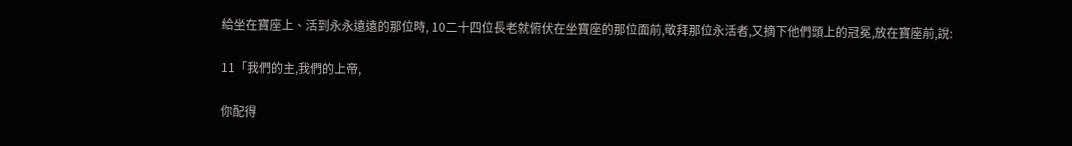給坐在寶座上、活到永永遠遠的那位時, 10二十四位長老就俯伏在坐寶座的那位面前,敬拜那位永活者,又摘下他們頭上的冠冕,放在寶座前,說:

11「我們的主,我們的上帝,

你配得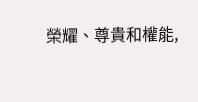榮耀、尊貴和權能,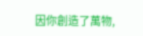因你創造了萬物,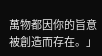萬物都因你的旨意被創造而存在。」